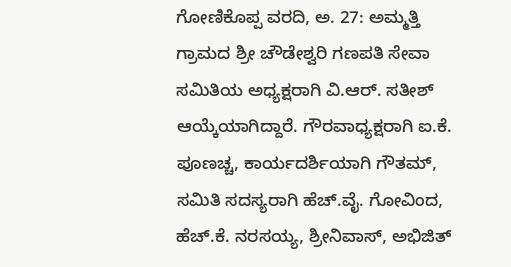ಗೋಣಿಕೊಪ್ಪ ವರದಿ, ಅ. 27: ಅಮ್ಮತ್ತಿ ಗ್ರಾಮದ ಶ್ರೀ ಚೌಡೇಶ್ವರಿ ಗಣಪತಿ ಸೇವಾ ಸಮಿತಿಯ ಅಧ್ಯಕ್ಷರಾಗಿ ವಿ.ಆರ್. ಸತೀಶ್ ಆಯ್ಕೆಯಾಗಿದ್ದಾರೆ. ಗೌರವಾಧ್ಯಕ್ಷರಾಗಿ ಐ.ಕೆ. ಪೂಣಚ್ಚ, ಕಾರ್ಯದರ್ಶಿಯಾಗಿ ಗೌತಮ್, ಸಮಿತಿ ಸದಸ್ಯರಾಗಿ ಹೆಚ್.ವೈ. ಗೋವಿಂದ, ಹೆಚ್.ಕೆ. ನರಸಯ್ಯ, ಶ್ರೀನಿವಾಸ್, ಅಭಿಜಿತ್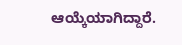ಆಯ್ಕೆಯಾಗಿದ್ದಾರೆ.